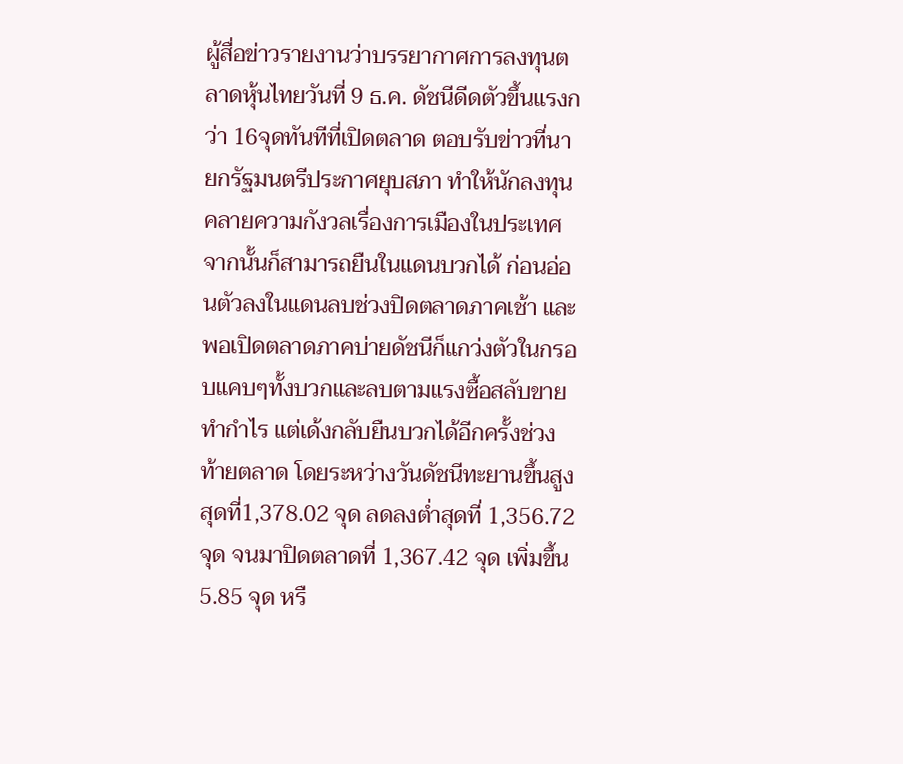ผู้สื่อข่าวรายงานว่าบรรยากาศการลงทุนตลาดหุ้นไทยวันที่ 9 ธ.ค. ดัชนีดีดตัวขึ้นแรงกว่า 16จุดทันทีที่เปิดตลาด ตอบรับข่าวที่นายกรัฐมนตรีประกาศยุบสภา ทำให้นักลงทุนคลายความกังวลเรื่องการเมืองในประเทศจากนั้นก็สามารถยืนในแดนบวกได้ ก่อนอ่อนตัวลงในแดนลบช่วงปิดตลาดภาคเช้า และพอเปิดตลาดภาคบ่ายดัชนีก็แกว่งตัวในกรอบแคบๆทั้งบวกและลบตามแรงซื้อสลับขายทำกำไร แต่เด้งกลับยืนบวกได้อีกครั้งช่วงท้ายตลาด โดยระหว่างวันดัชนีทะยานขึ้นสูงสุดที่1,378.02 จุด ลดลงต่ำสุดที่ 1,356.72 จุด จนมาปิดตลาดที่ 1,367.42 จุด เพิ่มขึ้น 5.85 จุด หรื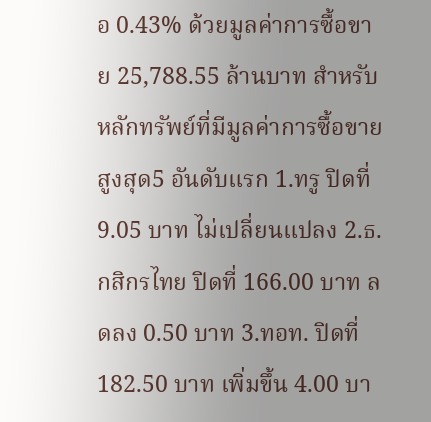อ 0.43% ด้วยมูลค่าการซื้อขาย 25,788.55 ล้านบาท สำหรับหลักทรัพย์ที่มีมูลค่าการซื้อขายสูงสุด5 อันดับแรก 1.ทรู ปิดที่ 9.05 บาท ไม่เปลี่ยนแปลง 2.ธ.กสิกรไทย ปิดที่ 166.00 บาท ลดลง 0.50 บาท 3.ทอท. ปิดที่ 182.50 บาท เพิ่มขึ้น 4.00 บา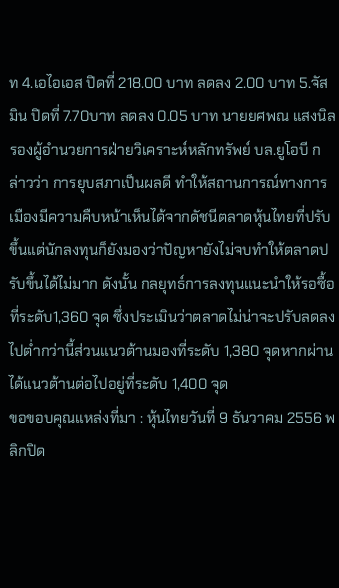ท 4.เอไอเอส ปิดที่ 218.00 บาท ลดลง 2.00 บาท 5.จัสมิน ปิดที่ 7.70บาท ลดลง 0.05 บาท นายยศพณ แสงนิลรองผู้อำนวยการฝ่ายวิเคราะห์หลักทรัพย์ บล.ยูโอบี กล่าวว่า การยุบสภาเป็นผลดี ทำให้สถานการณ์ทางการเมืองมีความคืบหน้าเห็นได้จากดัชนีตลาดหุ้นไทยที่ปรับขึ้นแต่นักลงทุนก็ยังมองว่าปัญหายังไม่จบทำให้ตลาดปรับขึ้นได้ไม่มาก ดังนั้น กลยุทธ์การลงทุนแนะนำให้รอซื้อที่ระดับ1,360 จุด ซึ่งประเมินว่าตลาดไม่น่าจะปรับลดลงไปต่ำกว่านี้ส่วนแนวต้านมองที่ระดับ 1,380 จุดหากผ่านได้แนวต้านต่อไปอยู่ที่ระดับ 1,400 จุด
ขอขอบคุณแหล่งที่มา : หุ้นไทยวันที่ 9 ธันวาคม 2556 พลิกปิด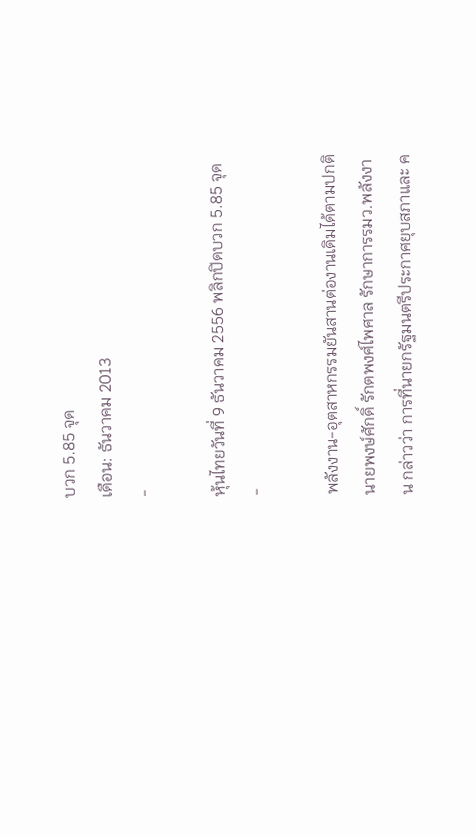บวก 5.85 จุด
เดือน: ธันวาคม 2013
-

หุ้นไทยวันที่ 9 ธันวาคม 2556 พลิกปิดบวก 5.85 จุด
-

พลังงาน-อุตสาหกรรมยันสานต่องานเดิมได้ตามปกติ
นายพงษ์ศักดิ์ รักตพงศ์ไพศาล รักษาการรมว.พลังงาน กล่าวว่า การที่นายกรัฐมนตรีประกาศยุบสภาและ ค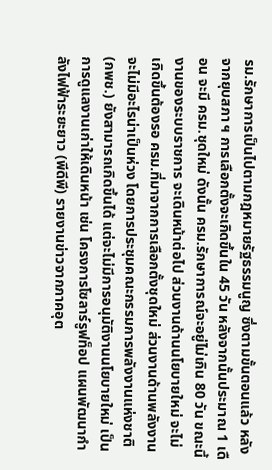รม.รักษาการเป็นไปตามกฎหมายรัฐธรรมนูญ ซึ่งตามขั้นตอนแล้ว หลังจากยุบสภา ฯ การเลือกตั้งจะเกิดขึ้นใน 45 วัน หลังจากนั้นประมาณ 1 เดือน จะมี ครม.ชุดใหม่ ดังนั้น ครม.รักษาการณ์จะอยู่ไม่เกิน 80 วัน ขณะนี้งานของระบบราชการ จะเดินหน้าต่อไป ส่วนงานด้านนโยบายใหม่ จะไม่เกิดขึ้นต้องรอ ครม.ที่มาจากการเลือกตั้งชุดใหม่ ส่วนงานด้านพลังงาน จะไม่มีอะไรน่าเป็นห่วง โดยการประชุมคณะกรรมการพลังงานแห่งชาติ (กพช.) ยังสามารถเกิดขึ้นได้ แต่จะไม่มีการอนุมัติงานนโยบายใหม่ เป็นการดูแลงานเก่าให้เดินหน้า เช่น โครงการโซลาร์รูฟท็อป แผนพัฒนากำลังไฟฟ้าระยะยาว (พีดีพี) รายงานข่าวจากภาคอุต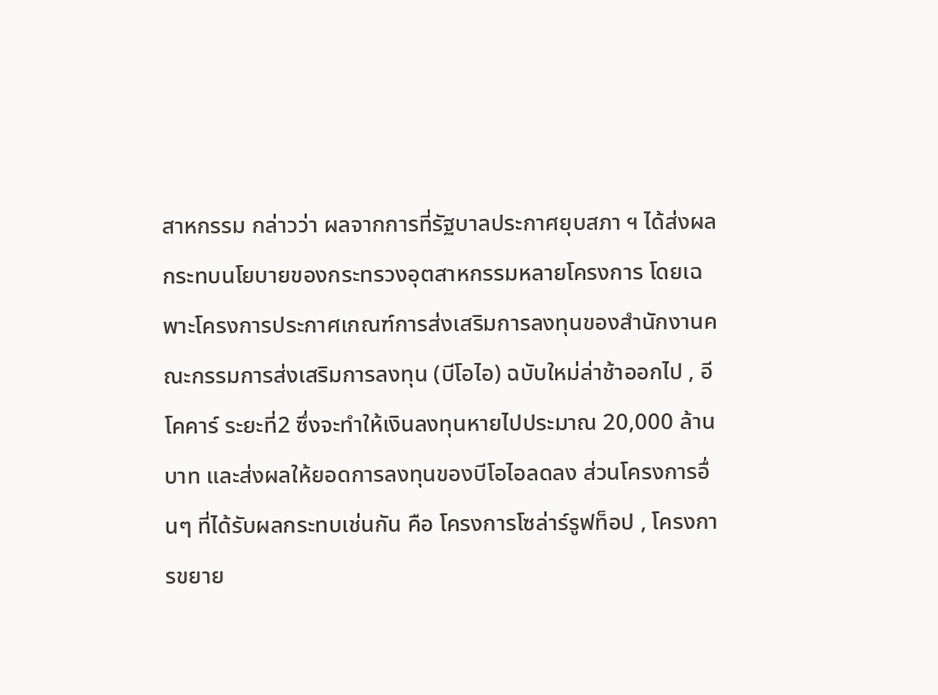สาหกรรม กล่าวว่า ผลจากการที่รัฐบาลประกาศยุบสภา ฯ ได้ส่งผลกระทบนโยบายของกระทรวงอุตสาหกรรมหลายโครงการ โดยเฉพาะโครงการประกาศเกณฑ์การส่งเสริมการลงทุนของสำนักงานคณะกรรมการส่งเสริมการลงทุน (บีโอไอ) ฉบับใหม่ล่าช้าออกไป , อีโคคาร์ ระยะที่2 ซึ่งจะทำให้เงินลงทุนหายไปประมาณ 20,000 ล้านบาท และส่งผลให้ยอดการลงทุนของบีโอไอลดลง ส่วนโครงการอื่นๆ ที่ได้รับผลกระทบเช่นกัน คือ โครงการโซล่าร์รูฟท็อป , โครงการขยาย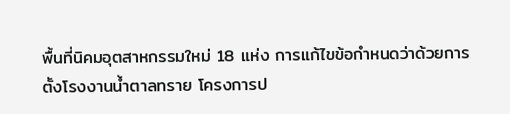พื้นที่นิคมอุตสาหกรรมใหม่ 18 แห่ง การแก้ไขข้อกำหนดว่าด้วยการตั้งโรงงานน้ำตาลทราย โครงการป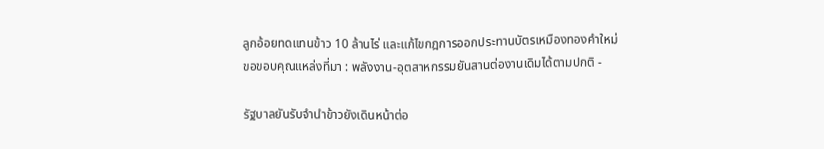ลูกอ้อยทดแทนข้าว 10 ล้านไร่ และแก้ไขกฎการออกประทานบัตรเหมืองทองคำใหม่
ขอขอบคุณแหล่งที่มา : พลังงาน-อุตสาหกรรมยันสานต่องานเดิมได้ตามปกติ -

รัฐบาลยันรับจำนำข้าวยังเดินหน้าต่อ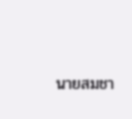นายสมชา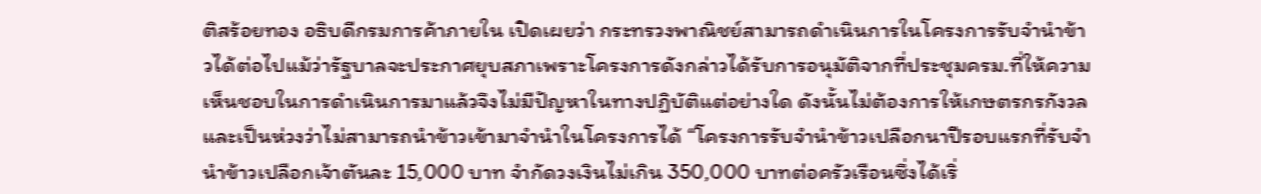ติสร้อยทอง อธิบดีกรมการค้าภายใน เปิดเผยว่า กระทรวงพาณิชย์สามารถดำเนินการในโครงการรับจำนำข้าวได้ต่อไปแม้ว่ารัฐบาลจะประกาศยุบสภาเพราะโครงการดังกล่าวได้รับการอนุมัติจากที่ประชุมครม.ที่ให้ความเห็นชอบในการดำเนินการมาแล้วจึงไม่มีปัญหาในทางปฏิบัติแต่อย่างใด ดังนั้นไม่ต้องการให้เกษตรกรกังวลและเป็นห่วงว่าไม่สามารถนำข้าวเข้ามาจำนำในโครงการได้ “โครงการรับจำนำข้าวเปลือกนาปีรอบแรกที่รับจำนำข้าวเปลือกเจ้าตันละ 15,000 บาท จำกัดวงเงินไม่เกิน 350,000 บาทต่อครัวเรือนซึ่งได้เริ่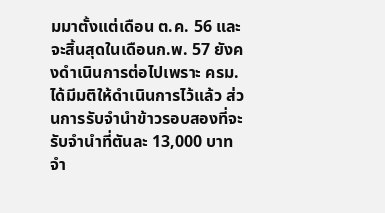มมาตั้งแต่เดือน ต.ค. 56 และจะสิ้นสุดในเดือนก.พ. 57 ยังคงดำเนินการต่อไปเพราะ ครม. ได้มีมติให้ดำเนินการไว้แล้ว ส่วนการรับจำนำข้าวรอบสองที่จะรับจำนำที่ตันละ 13,000 บาทจำ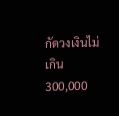กัดวงเงินไม่เกิน 300,000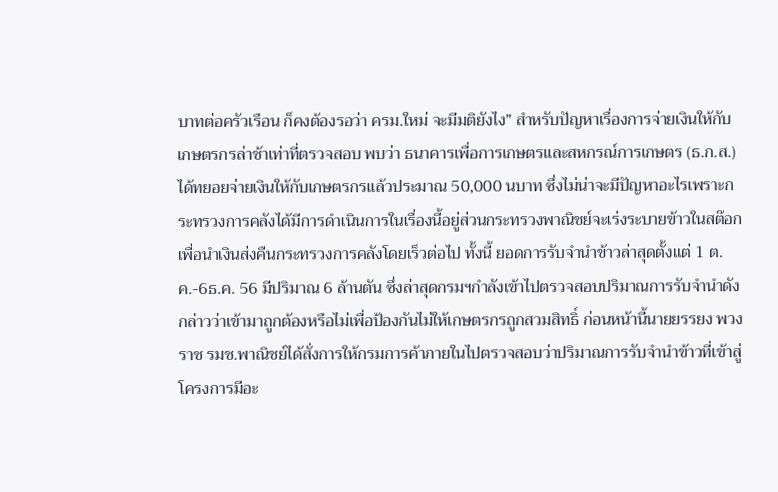บาทต่อครัวเรือน ก็คงต้องรอว่า ครม.ใหม่ จะมีมติยังไง” สำหรับปัญหาเรื่องการจ่ายเงินให้กับเกษตรกรล่าช้าเท่าที่ตรวจสอบ พบว่า ธนาคารเพื่อการเกษตรและสหกรณ์การเกษตร (ธ.ก.ส.)ได้ทยอยจ่ายเงินให้กับเกษตรกรแล้วประมาณ 50,000 นบาท ซึ่งไม่น่าจะมีปัญหาอะไรเพราะกระทรวงการคลังได้มีการดำเนินการในเรื่องนี้อยู่ส่วนกระทรวงพาณิชย์จะเร่งระบายข้าวในสต๊อก เพื่อนำเงินส่งคืนกระทรวงการคลังโดยเร็วต่อไป ทั้งนี้ ยอดการรับจำนำข้าวล่าสุดตั้งแต่ 1 ต.ค.-6ธ.ค. 56 มีปริมาณ 6 ล้านตัน ซึ่งล่าสุดกรมฯกำลังเข้าไปตรวจสอบปริมาณการรับจำนำดังกล่าวว่าเข้ามาถูกต้องหรือไม่เพื่อป้องกันไม่ให้เกษตรกรถูกสวมสิทธิ์ ก่อนหน้านี้นายยรรยง พวงราช รมช.พาณิชย์ได้สั่งการให้กรมการค้าภายในไปตรวจสอบว่าปริมาณการรับจำนำข้าวที่เข้าสู่โครงการมีอะ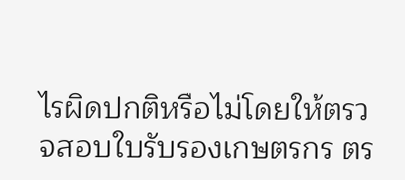ไรผิดปกติหรือไม่โดยให้ตรวจสอบใบรับรองเกษตรกร ตร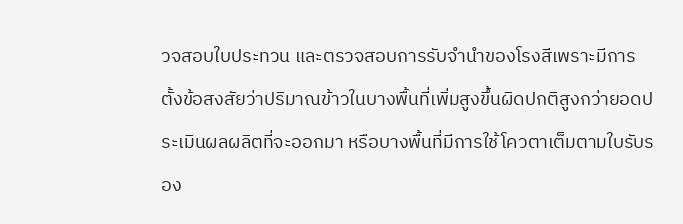วจสอบใบประทวน และตรวจสอบการรับจำนำของโรงสีเพราะมีการตั้งข้อสงสัยว่าปริมาณข้าวในบางพื้นที่เพิ่มสูงขึ้นผิดปกติสูงกว่ายอดประเมินผลผลิตที่จะออกมา หรือบางพื้นที่มีการใช้โควตาเต็มตามใบรับรอง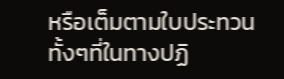หรือเต็มตามใบประทวน ทั้งๆที่ในทางปฏิ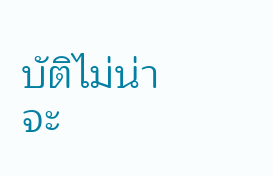บัติไม่น่าจะ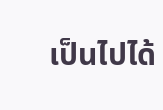เป็นไปได้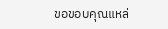ขอขอบคุณแหล่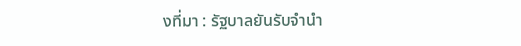งที่มา : รัฐบาลยันรับจำนำ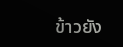ข้าวยัง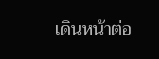เดินหน้าต่อ